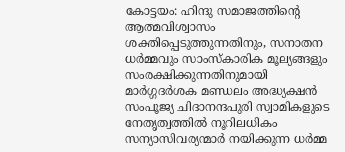കോട്ടയം: ഹിന്ദു സമാജത്തിൻ്റെ ആത്മവിശ്വാസം ശക്തിപ്പെടുത്തുന്നതിനും, സനാതന ധർമ്മവും സാംസ്കാരിക മൂല്യങ്ങളും സംരക്ഷിക്കുന്നതിനുമായി മാർഗ്ഗദർശക മണ്ഡലം അദ്ധ്യക്ഷൻ സംപൂജ്യ ചിദാനന്ദപുരി സ്വാമികളുടെ നേതൃത്വത്തിൽ നൂറിലധികം സന്യാസിവര്യന്മാർ നയിക്കുന്ന ധർമ്മ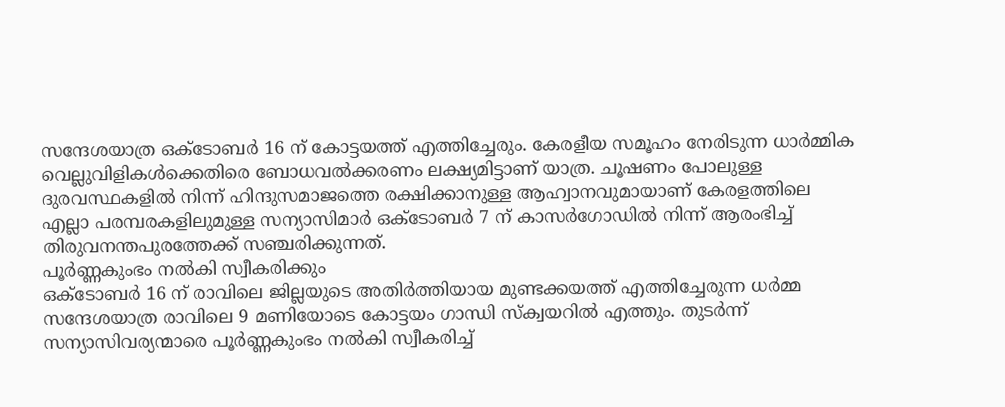സന്ദേശയാത്ര ഒക്ടോബർ 16 ന് കോട്ടയത്ത് എത്തിച്ചേരും. കേരളീയ സമൂഹം നേരിടുന്ന ധാർമ്മിക വെല്ലുവിളികൾക്കെതിരെ ബോധവൽക്കരണം ലക്ഷ്യമിട്ടാണ് യാത്ര. ചൂഷണം പോലുള്ള ദുരവസ്ഥകളിൽ നിന്ന് ഹിന്ദുസമാജത്തെ രക്ഷിക്കാനുള്ള ആഹ്വാനവുമായാണ് കേരളത്തിലെ എല്ലാ പരമ്പരകളിലുമുള്ള സന്യാസിമാർ ഒക്ടോബർ 7 ന് കാസർഗോഡിൽ നിന്ന് ആരംഭിച്ച് തിരുവനന്തപുരത്തേക്ക് സഞ്ചരിക്കുന്നത്.
പൂർണ്ണകുംഭം നൽകി സ്വീകരിക്കും
ഒക്ടോബർ 16 ന് രാവിലെ ജില്ലയുടെ അതിർത്തിയായ മുണ്ടക്കയത്ത് എത്തിച്ചേരുന്ന ധർമ്മ സന്ദേശയാത്ര രാവിലെ 9 മണിയോടെ കോട്ടയം ഗാന്ധി സ്ക്വയറിൽ എത്തും. തുടർന്ന് സന്യാസിവര്യന്മാരെ പൂർണ്ണകുംഭം നൽകി സ്വീകരിച്ച്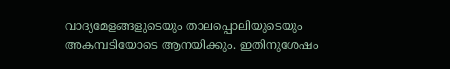വാദ്യമേളങ്ങളുടെയും താലപ്പൊലിയുടെയും അകമ്പടിയോടെ ആനയിക്കും. ഇതിനുശേഷം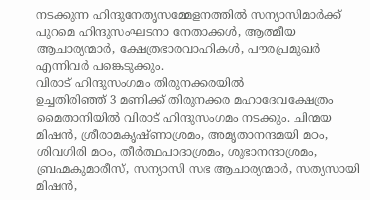നടക്കുന്ന ഹിന്ദുനേതൃസമ്മേളനത്തിൽ സന്യാസിമാർക്ക് പുറമെ ഹിന്ദുസംഘടനാ നേതാക്കൾ, ആത്മീയ ആചാര്യന്മാർ, ക്ഷേത്രഭാരവാഹികൾ, പൗരപ്രമുഖർ എന്നിവർ പങ്കെടുക്കും.
വിരാട് ഹിന്ദുസംഗമം തിരുനക്കരയിൽ
ഉച്ചതിരിഞ്ഞ് 3 മണിക്ക് തിരുനക്കര മഹാദേവക്ഷേത്രം മൈതാനിയിൽ വിരാട് ഹിന്ദുസംഗമം നടക്കും. ചിന്മയ മിഷൻ, ശ്രീരാമകൃഷ്ണാശ്രമം, അമൃതാനന്ദമയി മഠം, ശിവഗിരി മഠം, തീർത്ഥപാദാശ്രമം, ശുഭാനന്ദാശ്രമം, ബ്രഹ്മകുമാരീസ്, സന്യാസി സഭ ആചാര്യന്മാർ, സത്യസായി മിഷൻ,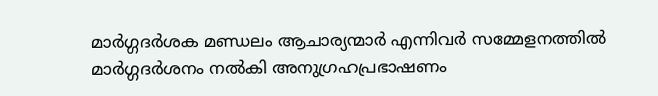മാർഗ്ഗദർശക മണ്ഡലം ആചാര്യന്മാർ എന്നിവർ സമ്മേളനത്തിൽ മാർഗ്ഗദർശനം നൽകി അനുഗ്രഹപ്രഭാഷണം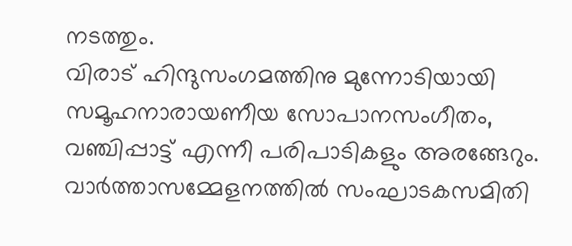നടത്തും.
വിരാട് ഹിന്ദുസംഗമത്തിനു മുന്നോടിയായി സമൂഹനാരായണീയ സോപാനസംഗീതം, വഞ്ചിപ്പാട്ട് എന്നീ പരിപാടികളും അരങ്ങേറും.
വാർത്താസമ്മേളനത്തിൽ സംഘാടകസമിതി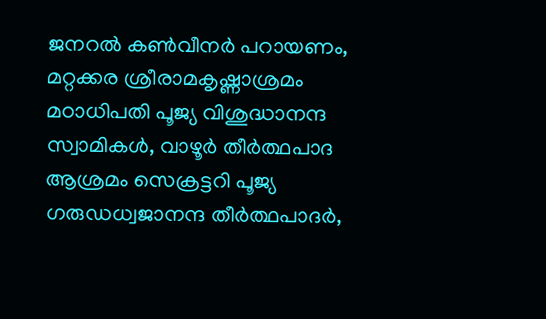ജനറൽ കൺവീനർ പറായണം, മറ്റക്കര ശ്രീരാമകൃഷ്ണാശ്രമം മഠാധിപതി പൂജ്യ വിശുദ്ധാനന്ദ സ്വാമികൾ, വാഴൂർ തീർത്ഥപാദ ആശ്രമം സെക്രട്ടറി പൂജ്യ ഗരുഡധ്വജാനന്ദ തീർത്ഥപാദർ,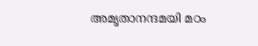അമൃതാനന്ദമയി മഠം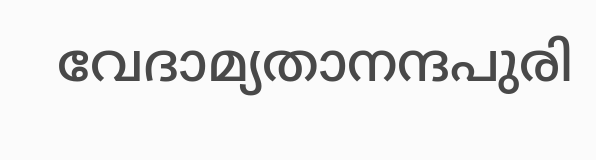വേദാമ്യതാനന്ദപുരി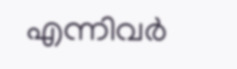എന്നിവർ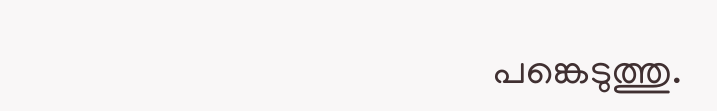പങ്കെടുത്തു.